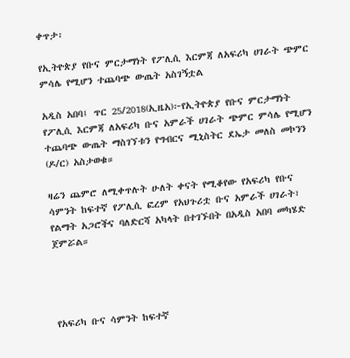ቀጥታ፡

የኢትዮጵያ የቡና ምርታማነት የፖሊሲ እርምጃ ለአፍሪካ ሀገራት ጭምር ምሳሌ የሚሆን ተጨባጭ ውጤት አስገኝቷል

አዲስ አበባ፤ ጥር 25/2018(ኢዜአ)፦የኢትዮጵያ የቡና ምርታማነት የፖሊሲ እርምጃ ለአፍሪካ ቡና አምራች ሀገራት ጭምር ምሳሌ የሚሆን ተጨባጭ ውጤት ማስገኘቱን የግብርና ሚኒስትር ደኤታ መለስ መኮንን (ዶ/ር) አስታወቁ።

ዛሬን ጨምሮ ለሚቀጥሉት ሁለት ቀናት የሚቆየው የአፍሪካ የቡና ሳምንት ከፍተኛ የፖሊሲ ፎረም የአህጉሪቷ ቡና አምራች ሀገራት፣ የልማት አጋሮችና ባለድርሻ አካላት በተገኙበት በአዲስ አበባ መካሄድ ጀምሯል።




የአፍሪካ ቡና ሳምንት ከፍተኛ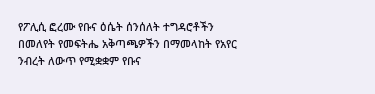የፖሊሲ ፎረሙ የቡና ዕሴት ሰንሰለት ተግዳሮቶችን በመለየት የመፍትሔ አቅጣጫዎችን በማመላከት የአየር ንብረት ለውጥ የሚቋቋም የቡና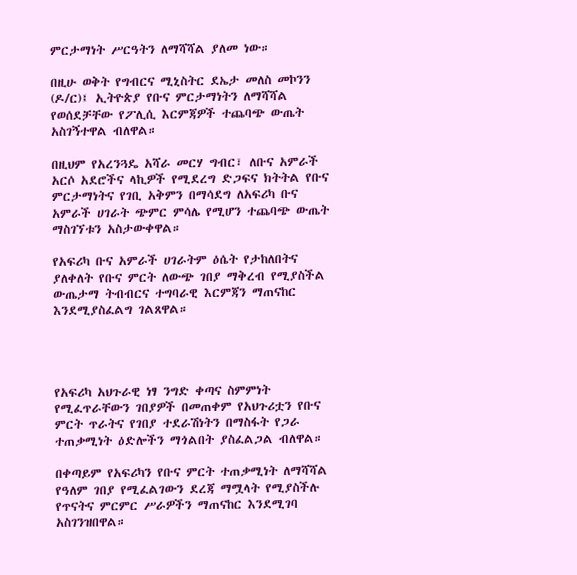ምርታማነት ሥርዓትን ለማሻሻል ያለመ ነው።

በዚሁ ወቅት የግብርና ሚኒስትር ደኤታ መለስ መኮንን (ዶ/ር)፤ ኢትዮጵያ የቡና ምርታማነትን ለማሻሻል የወሰደቻቸው የፖሊሲ እርምጃዎች ተጨባጭ ውጤት አስገኝተዋል ብለዋል።

በዚህም የአረንጓዴ አሻራ መርሃ ግብር፣ ለቡና አምራች አርሶ አደሮችና ላኪዎች የሚደረግ ድጋፍና ክትትል የቡና ምርታማነትና የገቢ አቅምን በማሳደግ ለአፍሪካ ቡና አምራች ሀገራት ጭምር ምሳሌ የሚሆን ተጨባጭ ውጤት ማስገኘቱን አስታውቀዋል።

የአፍሪካ ቡና አምራች ሀገራትም ዕሴት የታከለበትና ያለቀለት የቡና ምርት ለውጭ ገበያ ማቅረብ የሚያስችል ውጤታማ ትብብርና ተግባራዊ እርምጃን ማጠናከር እንደሚያስፈልግ ገልጸዋል።




የአፍሪካ አህጉራዊ ነፃ ንግድ ቀጣና ስምምነት የሚፈጥራቸውን ገበያዎች በመጠቀም የአህጉሪቷን የቡና ምርት ጥራትና የገበያ ተደራሽነትን በማስፋት የጋራ ተጠቃሚነት ዕድሎችን ማጎልበት ያስፈልጋል ብለዋል።

በቀጣይም የአፍሪካን የቡና ምርት ተጠቃሚነት ለማሻሻል የዓለም ገበያ የሚፈልገውን ደረጃ ማሟላት የሚያስችሉ የጥናትና ምርምር ሥራዎችን ማጠናከር እንደሚገባ አስገንዝበዋል።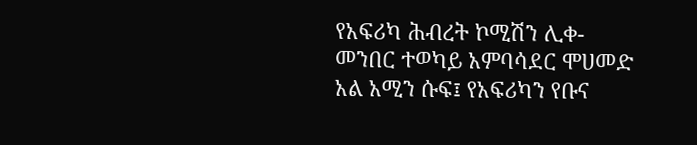የአፍሪካ ሕብረት ኮሚሽን ሊቀ-መንበር ተወካይ አምባሳደር ሞሀመድ አል አሚን ሱፍ፤ የአፍሪካን የቡና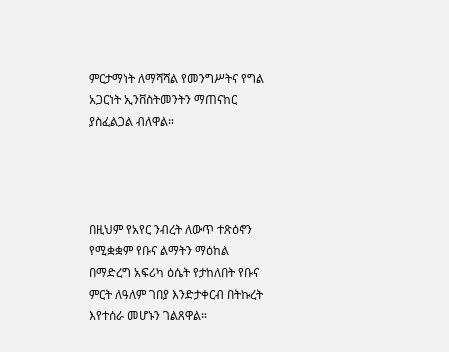ምርታማነት ለማሻሻል የመንግሥትና የግል አጋርነት ኢንቨስትመንትን ማጠናከር ያስፈልጋል ብለዋል።




በዚህም የአየር ንብረት ለውጥ ተጽዕኖን የሚቋቋም የቡና ልማትን ማዕከል በማድረግ አፍሪካ ዕሴት የታከለበት የቡና ምርት ለዓለም ገበያ እንድታቀርብ በትኩረት እየተሰራ መሆኑን ገልጸዋል።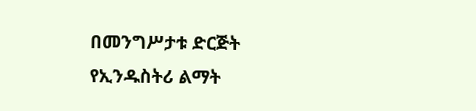በመንግሥታቱ ድርጅት የኢንዱስትሪ ልማት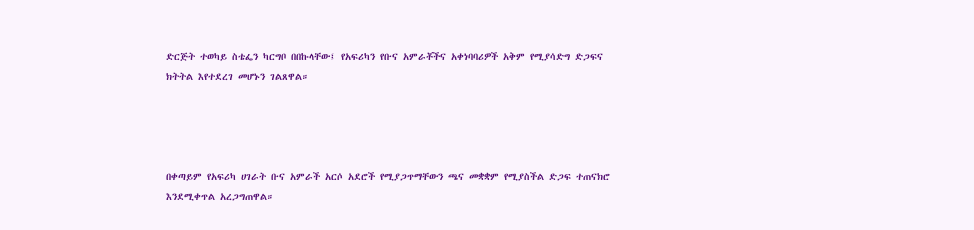ድርጅት ተወካይ ስቴፌን ካርግቦ በበኩላቸው፤ የአፍሪካን የቡና አምራቾችና አቀነባባሪዎች አቅም የሚያሳድግ ድጋፍና ክትትል እየተደረገ መሆኑን ገልጸዋል።




በቀጣይም የአፍሪካ ሀገራት ቡና አምራች አርሶ አደሮች የሚያጋጥማቸውን ጫና መቋቋም የሚያስችል ድጋፍ ተጠናክሮ እንደሚቀጥል አረጋግጠዋል።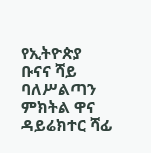የኢትዮጵያ ቡናና ሻይ ባለሥልጣን ምክትል ዋና ዳይሬክተር ሻፊ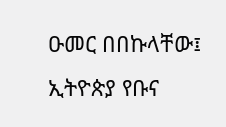ዑመር በበኩላቸው፤ ኢትዮጵያ የቡና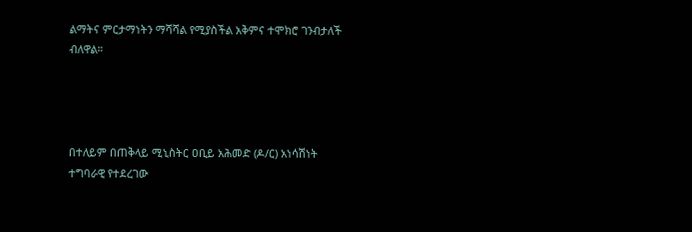ልማትና ምርታማነትን ማሻሻል የሚያስችል አቅምና ተሞክሮ ገንብታለች ብለዋል።




በተለይም በጠቅላይ ሚኒስትር ዐቢይ አሕመድ (ዶ/ር) አነሳሽነት ተግባራዊ የተደረገው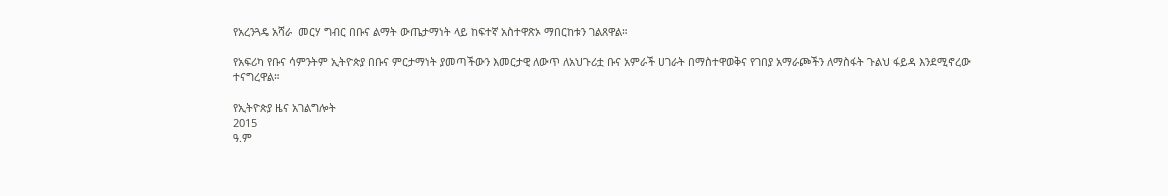የአረንጓዴ አሻራ  መርሃ ግብር በቡና ልማት ውጤታማነት ላይ ከፍተኛ አስተዋጽኦ ማበርከቱን ገልጸዋል።

የአፍሪካ የቡና ሳምንትም ኢትዮጵያ በቡና ምርታማነት ያመጣችውን እመርታዊ ለውጥ ለአህጉሪቷ ቡና አምራች ሀገራት በማስተዋወቅና የገበያ አማራጮችን ለማስፋት ጉልህ ፋይዳ እንደሚኖረው ተናግረዋል።

የኢትዮጵያ ዜና አገልግሎት
2015
ዓ.ም